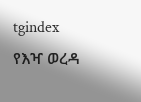tgindex
የእዣ ወረዳ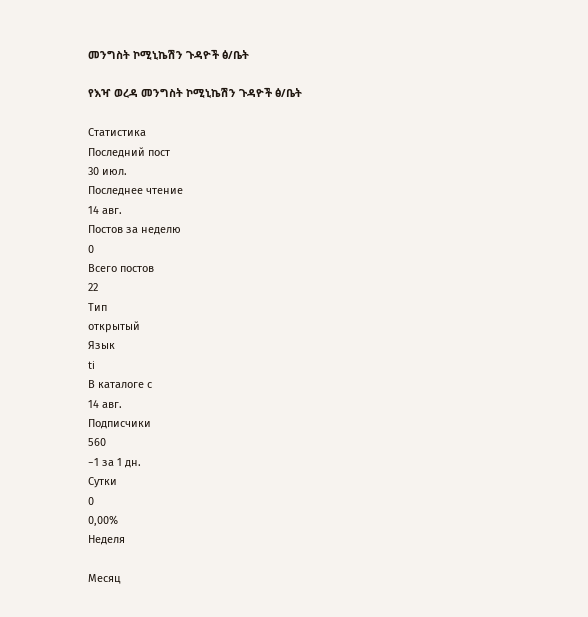መንግስት ኮሚኒኬሽን ጉዳዮች ፅ/ቤት

የእዣ ወረዳ መንግስት ኮሚኒኬሽን ጉዳዮች ፅ/ቤት

Статистика
Последний пост
30 июл.
Последнее чтение
14 авг.
Постов за неделю
0
Всего постов
22
Тип
открытый
Язык
ti
В каталоге с
14 авг.
Подписчики
560
−1 за 1 дн.
Сутки
0
0,00%
Неделя

Месяц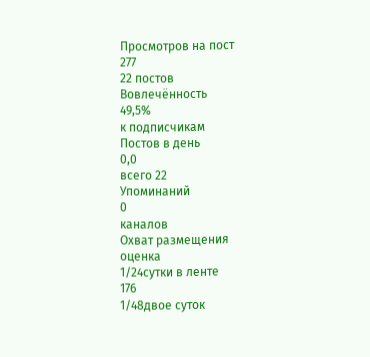Просмотров на пост
277
22 постов
Вовлечённость
49,5%
к подписчикам
Постов в день
0,0
всего 22
Упоминаний
0
каналов
Охват размещения
оценка
1/24сутки в ленте
176
1/48двое суток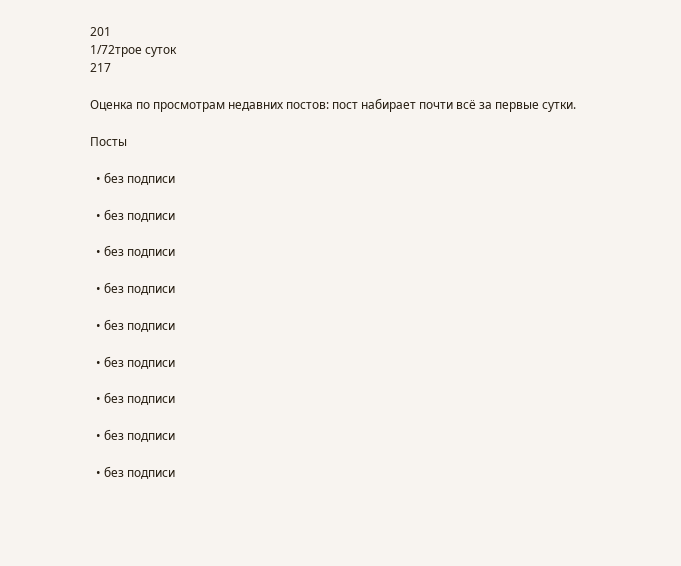201
1/72трое суток
217

Оценка по просмотрам недавних постов: пост набирает почти всё за первые сутки.

Посты

  • без подписи

  • без подписи

  • без подписи

  • без подписи

  • без подписи

  • без подписи

  • без подписи

  • без подписи

  • без подписи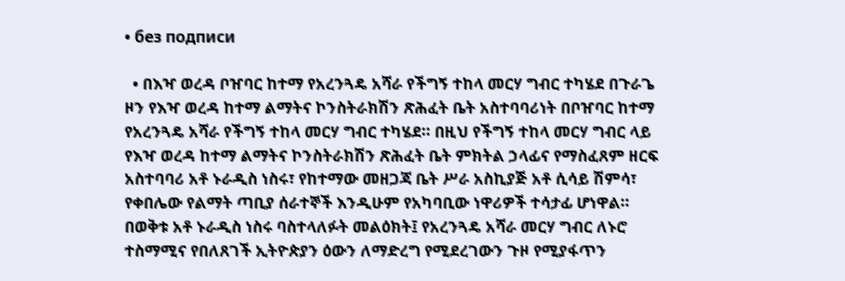• без подписи

  • በእዣ ወረዳ ቦዠባር ከተማ የአረንጓዴ አሻራ የችግኝ ተከላ መርሃ ግብር ተካሄደ በጉራጌ ዞን የእዣ ወረዳ ከተማ ልማትና ኮንስትራክሽን ጽሕፈት ቤት አስተባባሪነት በቦዠባር ከተማ የአረንጓዴ አሻራ የችግኝ ተከላ መርሃ ግብር ተካሄደ። በዚህ የችግኝ ተከላ መርሃ ግብር ላይ የእዣ ወረዳ ከተማ ልማትና ኮንስትራክሽን ጽሕፈት ቤት ምክትል ኃላፊና የማስፈጸም ዘርፍ አስተባባሪ አቶ ኑራዲስ ነስሩ፣ የከተማው መዘጋጃ ቤት ሥራ አስኪያጅ አቶ ሲሳይ ሽምሳ፣ የቀበሌው የልማት ጣቢያ ሰራተኞች እንዲሁም የአካባቢው ነዋሪዎች ተሳታፊ ሆነዋል። በወቅቱ አቶ ኑራዲስ ነስሩ ባስተላለፉት መልዕክት፤ የአረንጓዴ አሻራ መርሃ ግብር ለኑሮ ተስማሚና የበለጸገች ኢትዮጵያን ዕውን ለማድረግ የሚደረገውን ጉዞ የሚያፋጥን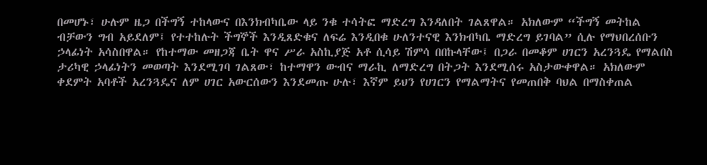በመሆኑ፣ ሁሉም ዜጋ በችግኝ ተከላውና በእንክብካቤው ላይ ንቁ ተሳትፎ ማድረግ እንዳለበት ገልጸዋል። አክለውም “ችግኝ መትከል ብቻውን ግብ አይደለም፤ የተተከሉት ችግኞች እንዲጸድቁና ለፍሬ እንዲበቁ ሁለንተናዊ እንክብካቤ ማድረግ ይገባል” ሲሉ የማህበረሰቡን ኃላፊነት አሳስበዋል። የከተማው መዘጋጃ ቤት ዋና ሥራ አስኪያጅ አቶ ሲሳይ ሽምሳ በበኩላቸው፤ በጋራ በመቆም ሀገርን አረንጓዴ የማልበስ ታሪካዊ ኃላፊነትን መወጣት እንደሚገባ ገልጸው፣ ከተማዋን ውብና ማራኪ ለማድረግ በትጋት እንደሚሰሩ አስታውቀዋል። አክለውም ቀደምት አባቶች አረንጓዴና ለም ሀገር አውርሰውን እንደመጡ ሁሉ፣ እኛም ይህን የሀገርን የማልማትና የመጠበቅ ባህል በማስቀጠል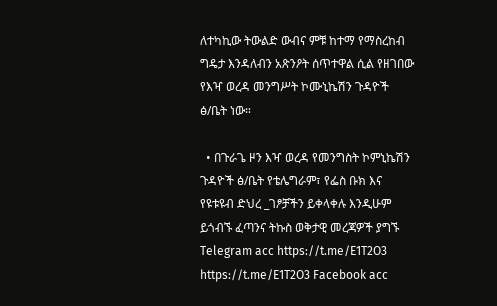ለተካኪው ትውልድ ውብና ምቹ ከተማ የማስረከብ ግዴታ እንዳለብን አጽንዖት ሰጥተዋል ሲል የዘገበው የእዣ ወረዳ መንግሥት ኮሙኒኬሽን ጉዳዮች ፅ/ቤት ነው።

  • በጉራጌ ዞን እዣ ወረዳ የመንግስት ኮምኒኬሽን ጉዳዮች ፅ/ቤት የቴሌግራም፣ የፌስ ቡክ እና የዩቱዩብ ድህረ _ገፆቻችን ይቀላቀሉ እንዲሁም ይጎብኙ ፈጣንና ትኩስ ወቅታዊ መረጃዎች ያግኙ Telegram acc https://t.me/E1T2O3 https://t.me/E1T2O3 Facebook acc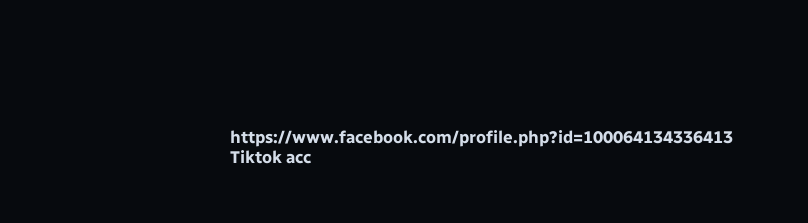https://www.facebook.com/profile.php?id=100064134336413 Tiktok acc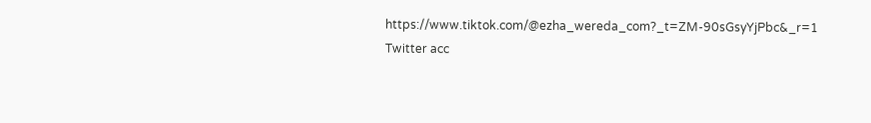https://www.tiktok.com/@ezha_wereda_com?_t=ZM-90sGsyYjPbc&_r=1 Twitter acc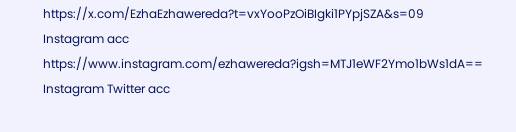https://x.com/EzhaEzhawereda?t=vxYooPzOiBIgki1PYpjSZA&s=09 Instagram acc https://www.instagram.com/ezhawereda?igsh=MTJ1eWF2Ymo1bWs1dA== Instagram Twitter acc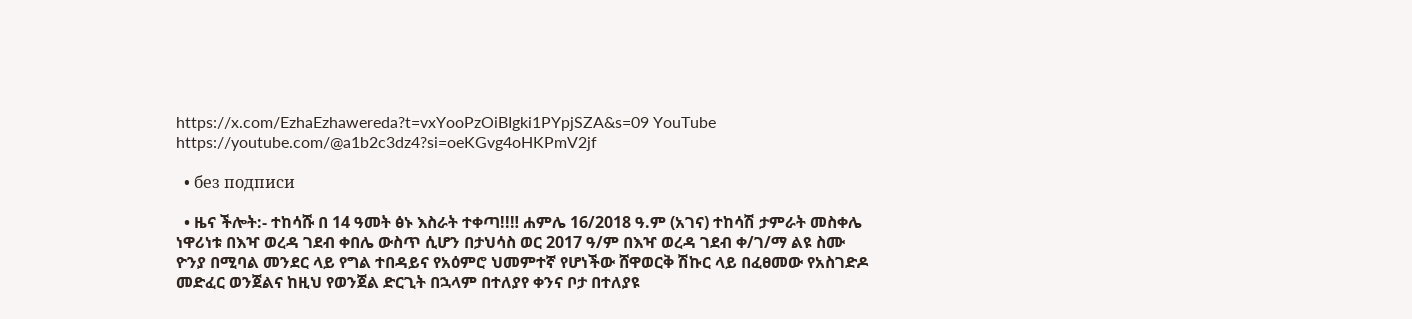https://x.com/EzhaEzhawereda?t=vxYooPzOiBIgki1PYpjSZA&s=09 YouTube https://youtube.com/@a1b2c3dz4?si=oeKGvg4oHKPmV2jf

  • без подписи

  • ዜና ችሎት:- ተከሳሹ በ 14 ዓመት ፅኑ እስራት ተቀጣ!!‼ ሐምሌ 16/2018 ዓ.ም (አገና) ተከሳሽ ታምራት መስቀሌ ነዋሪነቱ በእዣ ወረዳ ገደብ ቀበሌ ውስጥ ሲሆን በታህሳስ ወር 2017 ዓ/ም በእዣ ወረዳ ገደብ ቀ/ገ/ማ ልዩ ስሙ ዮንያ በሚባል መንደር ላይ የግል ተበዳይና የአዕምሮ ህመምተኛ የሆነችው ሸዋወርቅ ሽኩር ላይ በፈፀመው የአስገድዶ መድፈር ወንጀልና ከዚህ የወንጀል ድርጊት በኋላም በተለያየ ቀንና ቦታ በተለያዩ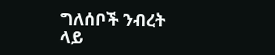ግለሰቦች ንብረት ላይ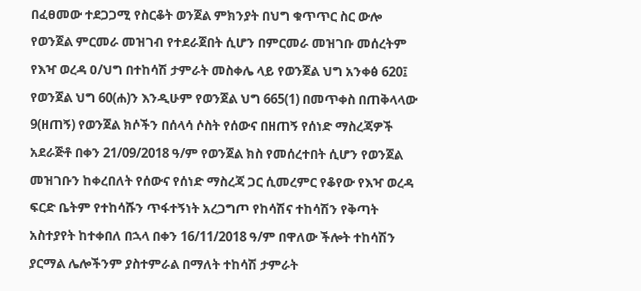በፈፀመው ተደጋጋሚ የስርቆት ወንጀል ምክንያት በህግ ቁጥጥር ስር ውሎ የወንጀል ምርመራ መዝገብ የተደራጀበት ሲሆን በምርመራ መዝገቡ መሰረትም የእዣ ወረዳ ዐ/ህግ በተከሳሽ ታምራት መስቀሌ ላይ የወንጀል ህግ አንቀፅ 620፤ የወንጀል ህግ 60(ሐ)ን እንዲሁም የወንጀል ህግ 665(1) በመጥቀስ በጠቅላላው 9(ዘጠኝ) የወንጀል ክሶችን በሰላሳ ሶስት የሰውና በዘጠኝ የሰነድ ማስረጃዎች አደራጅቶ በቀን 21/09/2018 ዓ/ም የወንጀል ክስ የመሰረተበት ሲሆን የወንጀል መዝገቡን ከቀረበለት የሰውና የሰነድ ማስረጃ ጋር ሲመረምር የቆየው የእዣ ወረዳ ፍርድ ቤትም የተከሳሹን ጥፋተኝነት አረጋግጦ የከሳሽና ተከሳሽን የቅጣት አስተያየት ከተቀበለ በኋላ በቀን 16/11/2018 ዓ/ም በዋለው ችሎት ተከሳሽን ያርማል ሌሎችንም ያስተምራል በማለት ተከሳሽ ታምራት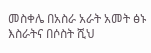መስቀሌ በአስራ አራት አመት ፅኑ እስራትና በሶስት ሺህ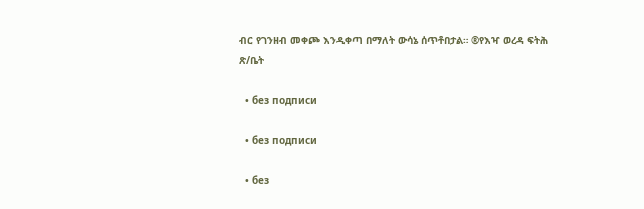ብር የገንዘብ መቀጮ እንዲቀጣ በማለት ውሳኔ ሰጥቶበታል። ®የእዣ ወረዳ ፍትሕ ጽ/ቤት

  • без подписи

  • без подписи

  • без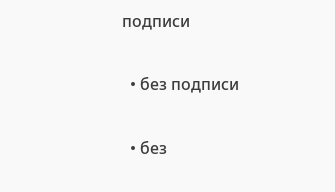подписи

  • без подписи

  • без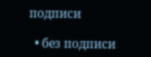подписи

  • без подписи